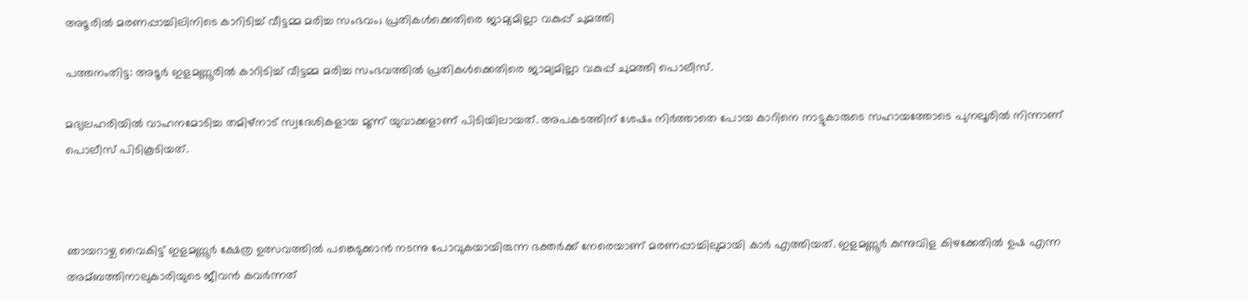അടൂരില്‍ മരണപ്പാച്ചിലിനിടെ കാറിടിച്ച്‌ വീട്ടമ്മ മരിച്ച സംഭവം; പ്രതികള്‍ക്കെതിരെ ജാമ്യമില്ലാ വകുപ്പ് ചുമത്തി

പത്തനംതിട്ട: അടൂർ ഇളമണ്ണൂരില്‍ കാറിടിച്ച്‌ വീട്ടമ്മ മരിച്ച സംഭവത്തില്‍ പ്രതികള്‍ക്കെതിരെ ജാമ്യമില്ലാ വകുപ്പ് ചുമത്തി പൊലീസ്.

മദ്യലഹരിയില്‍ വാഹനമോടിച്ച തമിഴ്നാട് സ്വദേശികളായ മൂന്ന് യുവാക്കളാണ് പിടിയിലായത്. അപകടത്തിന് ശേഷം നിർത്താതെ പോയ കാറിനെ നാട്ടുകാരുടെ സഹായത്തോടെ പുനലൂരില്‍ നിന്നാണ് പൊലീസ് പിടികൂടിയത്.



ഞായറാഴ്ച വൈകിട്ട് ഇളമണ്ണൂർ ക്ഷേത്ര ഉത്സവത്തില്‍ പങ്കെടുക്കാൻ നടന്നു പോവുകയായിരുന്ന ഭക്തർക്ക് നേരെയാണ് മരണപ്പാച്ചിലുമായി കാർ എത്തിയത്. ഇളമണ്ണൂർ കുന്നുവിള കിഴക്കേതില്‍ ഉഷ എന്ന അമ്ബത്തിനാലുകാരിയുടെ ജീവൻ കവർന്നത്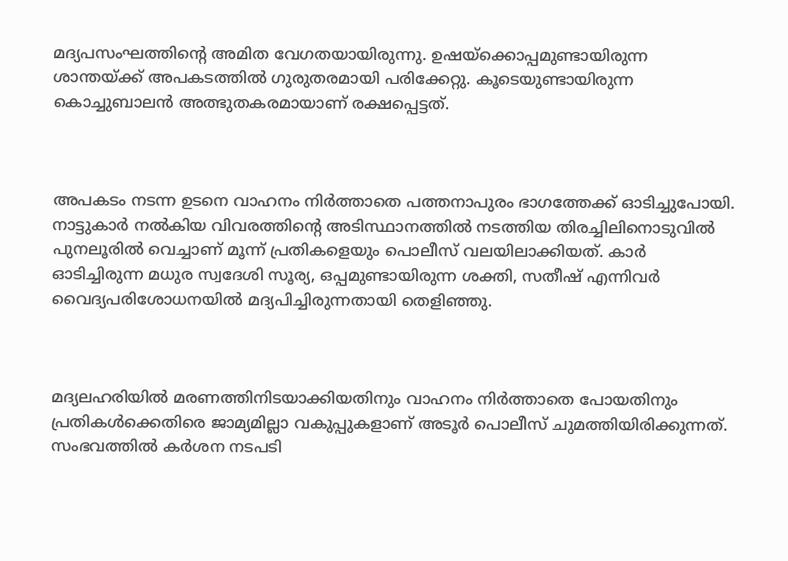മദ്യപസംഘത്തിന്റെ അമിത വേഗതയായിരുന്നു. ഉഷയ്ക്കൊപ്പമുണ്ടായിരുന്ന ശാന്തയ്ക്ക് അപകടത്തില്‍ ഗുരുതരമായി പരിക്കേറ്റു. കൂടെയുണ്ടായിരുന്ന കൊച്ചുബാലൻ അത്ഭുതകരമായാണ് രക്ഷപ്പെട്ടത്.



അപകടം നടന്ന ഉടനെ വാഹനം നിർത്താതെ പത്തനാപുരം ഭാഗത്തേക്ക് ഓടിച്ചുപോയി. നാട്ടുകാർ നല്‍കിയ വിവരത്തിന്റെ അടിസ്ഥാനത്തില്‍ നടത്തിയ തിരച്ചിലിനൊടുവില്‍ പുനലൂരില്‍ വെച്ചാണ് മൂന്ന് പ്രതികളെയും പൊലീസ് വലയിലാക്കിയത്. കാർ ഓടിച്ചിരുന്ന മധുര സ്വദേശി സൂര്യ, ഒപ്പമുണ്ടായിരുന്ന ശക്തി, സതീഷ് എന്നിവർ വൈദ്യപരിശോധനയില്‍ മദ്യപിച്ചിരുന്നതായി തെളിഞ്ഞു.



മദ്യലഹരിയില്‍ മരണത്തിനിടയാക്കിയതിനും വാഹനം നിർത്താതെ പോയതിനും പ്രതികള്‍ക്കെതിരെ ജാമ്യമില്ലാ വകുപ്പുകളാണ് അടൂർ പൊലീസ് ചുമത്തിയിരിക്കുന്നത്. സംഭവത്തില്‍ കർശന നടപടി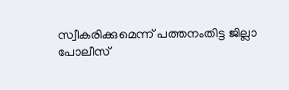സ്വീകരിക്കുമെന്ന് പത്തനംതിട്ട ജില്ലാ പോലീസ്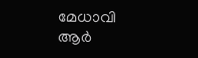മേധാവി ആർ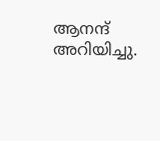ആനന്ദ് അറിയിച്ചു.